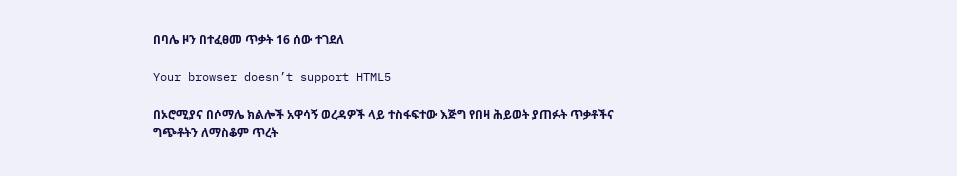በባሌ ዞን በተፈፀመ ጥቃት 16 ሰው ተገደለ

Your browser doesn’t support HTML5

በኦሮሚያና በሶማሌ ክልሎች አዋሳኝ ወረዳዎች ላይ ተስፋፍተው እጅግ የበዛ ሕይወት ያጠፉት ጥቃቶችና ግጭቶትን ለማስቆም ጥረት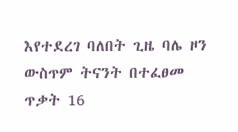እየተደረገ ባለበት ጊዜ ባሌ ዞን ውስጥም ትናንት በተፈፀመ ጥቃት 16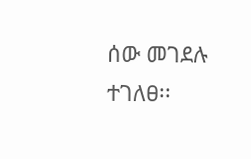ሰው መገደሉ ተገለፀ፡፡